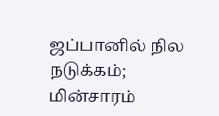ஜப்பானில் நில நடுக்கம்; மின்சாரம்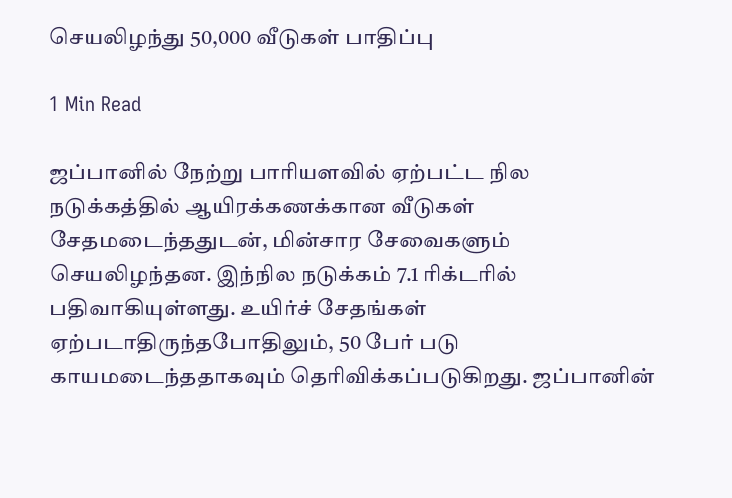செயலிழந்து 50,000 வீடுகள் பாதிப்பு

1 Min Read

ஜப்பானில் நேற்று பாரியளவில் ஏற்பட்ட நில நடுக்கத்தில் ஆயிரக்கணக்கான வீடுகள் சேதமடைந்ததுடன், மின்சார சேவைகளும் செயலிழந்தன. இந்நில நடுக்கம் 7.1 ரிக்டரில் பதிவாகியுள்ளது. உயிர்ச் சேதங்கள் ஏற்படாதிருந்தபோதிலும், 50 பேர் படு காயமடைந்ததாகவும் தெரிவிக்கப்படுகிறது. ஜப்பானின்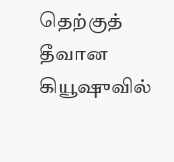தெற்குத் தீவான கியூஷுவில்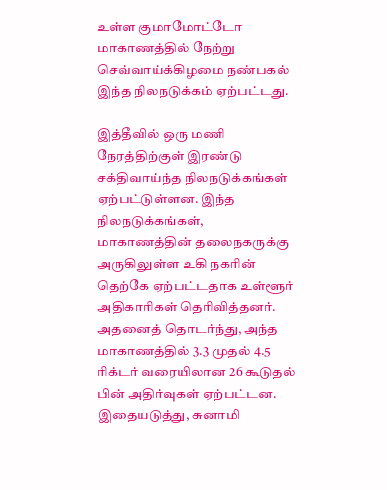உள்ள குமாமோட்டோ மாகாணத்தில் நேற்று செவ்வாய்க்கிழமை நண்பகல் இந்த நிலநடுக்கம் ஏற்பட்டது.

இத்தீவில் ஒரு மணி நேரத்திற்குள் இரண்டு சக்திவாய்ந்த நிலநடுக்கங்கள் ஏற்பட்டுள்ளன. இந்த நிலநடுக்கங்கள், மாகாணத்தின் தலைநகருக்கு அருகிலுள்ள உகி நகரின் தெற்கே ஏற்பட்டதாக உள்ளூர் அதிகாரிகள் தெரிவித்தனர். அதனைத் தொடர்ந்து, அந்த மாகாணத்தில் 3.3 முதல் 4.5 ரிக்டர் வரையிலான 26 கூடுதல் பின் அதிர்வுகள் ஏற்பட்டன. இதையடுத்து, சுனாமி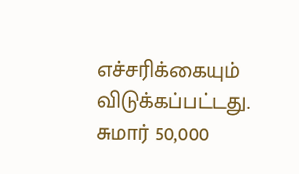எச்சரிக்கையும் விடுக்கப்பட்டது. சுமார் 50,000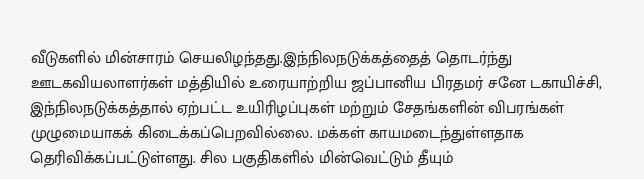வீடுகளில் மின்சாரம் செயலிழந்தது.இந்நிலநடுக்கத்தைத் தொடர்ந்து ஊடகவியலாளர்கள் மத்தியில் உரையாற்றிய ஜப்பானிய பிரதமர் சனே டகாயிச்சி, இந்நிலநடுக்கத்தால் ஏற்பட்ட உயிரிழப்புகள் மற்றும் சேதங்களின் விபரங்கள் முழுமையாகக் கிடைக்கப்பெறவில்லை. மக்கள் காயமடைந்துள்ளதாக தெரிவிக்கப்பட்டுள்ளது. சில பகுதிகளில் மின்வெட்டும் தீயும்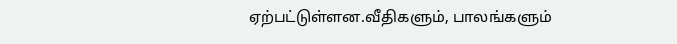ஏற்பட்டுள்ளன.வீதிகளும், பாலங்களும்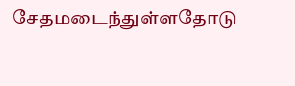சேதமடைந்துள்ளதோடு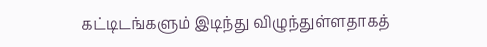கட்டிடங்களும் இடிந்து விழுந்துள்ளதாகத்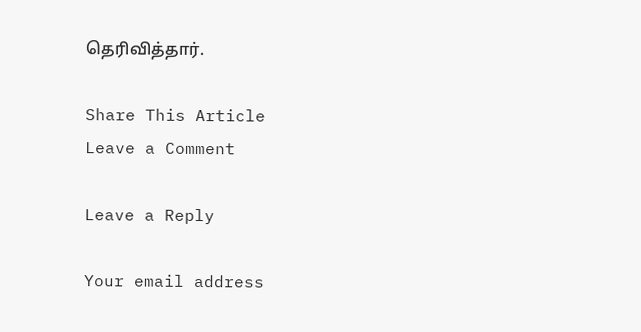தெரிவித்தார்.

Share This Article
Leave a Comment

Leave a Reply

Your email address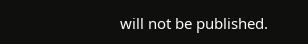will not be published.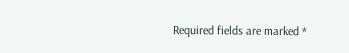Required fields are marked *